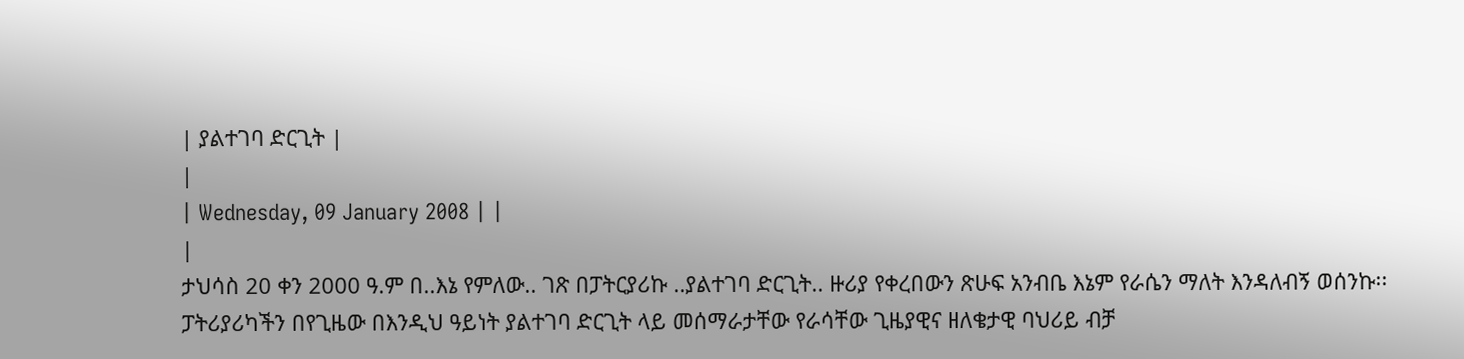| ያልተገባ ድርጊት |
|
| Wednesday, 09 January 2008 | |
|
ታህሳስ 20 ቀን 2000 ዓ.ም በ..እኔ የምለው.. ገጽ በፓትርያሪኩ ..ያልተገባ ድርጊት.. ዙሪያ የቀረበውን ጽሁፍ አንብቤ እኔም የራሴን ማለት እንዳለብኝ ወሰንኩ፡፡
ፓትሪያሪካችን በየጊዜው በእንዲህ ዓይነት ያልተገባ ድርጊት ላይ መሰማራታቸው የራሳቸው ጊዜያዊና ዘለቄታዊ ባህሪይ ብቻ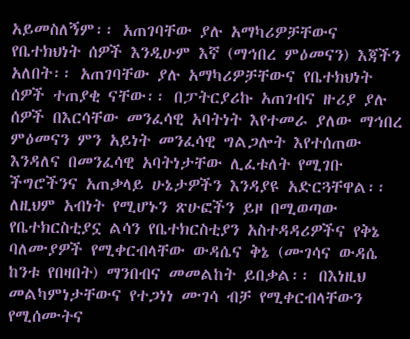አይመስለኝም፡፡ አጠገባቸው ያሉ አማካሪዎቻቸውና የቤተክህነት ሰዎች እንዲሁም እኛ (ማኅበረ ምዕመናን) እጃችን አለበት፡፡ አጠገባቸው ያሉ አማካሪዎቻቸውና የቤተክህነት ሰዎች ተጠያቂ ናቸው፡፡ በፓትርያሪኩ አጠገብና ዙሪያ ያሉ ሰዎች በእርሳቸው መንፈሳዊ አባትነት እየተመራ ያለው ማኅበረ ምዕመናን ምን አይነት መንፈሳዊ ግልጋሎት እየተሰጠው እንዳለና በመንፈሳዊ አባትነታቸው ሊፈቱለት የሚገቡ ችግሮችንና አጠቃላይ ሁኔታዎችን እንዳያዩ አድርጓቸዋል፡፡ ለዚህም አብነት የሚሆኑን ጽሁፎችን ይዞ በሚወጣው የቤተክርስቲያኗ ልሳን የቤተክርስቲያን አስተዳዳሪዎችና የቅኔ ባለሙያዎች የሚቀርብላቸው ውዳሴና ቅኔ (ሙገሳና ውዳሴ ከንቱ የበዛበት) ማንበብና መመልከት ይበቃል፡፡ በእነዚህ መልካምነታቸውና የተጋነነ ሙገሳ ብቻ የሚቀርብላቸውን የሚሰሙትና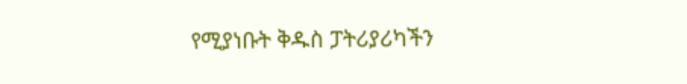የሚያነቡት ቅዱስ ፓትሪያሪካችን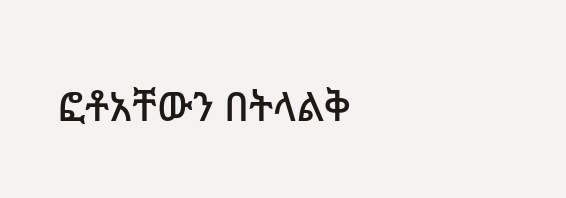ፎቶአቸውን በትላልቅ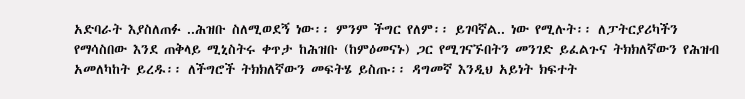አድባራት እያስለጠፉ ..ሕዝቡ ስለሚወደኝ ነው፡፡ ምንም ችግር የለም፡፡ ይገባኛል.. ነው የሚሉት፡፡ ለፓትርያሪካችን የማሳስበው እንደ ጠቅላይ ሚኒስትሩ ቀጥታ ከሕዝቡ (ከምዕመናኑ) ጋር የሚገናኙበትን መንገድ ይፈልጉና ትክክለኛውን የሕዝብ አመለካከት ይረዱ፡፡ ለችግሮች ትክክለኛውን መፍትሄ ይስጡ፡፡ ዳግመኛ እንዲህ አይነት ክፍተት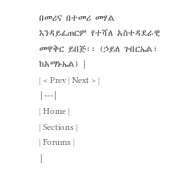በመሪና በተመሪ መሃል እንዳይፈጠርም የተሻለ አስተዳደራዊ መዋቅር ይበጅ፡፡ (ኃይለ ገብርኤል፣ ከአማኑኤል) |
| < Prev | Next > |
|---|
| Home |
| Sections |
| Forums |
|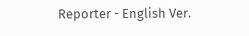Reporter - English Ver.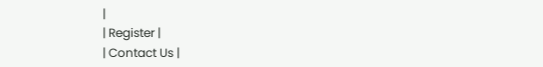|
| Register |
| Contact Us |